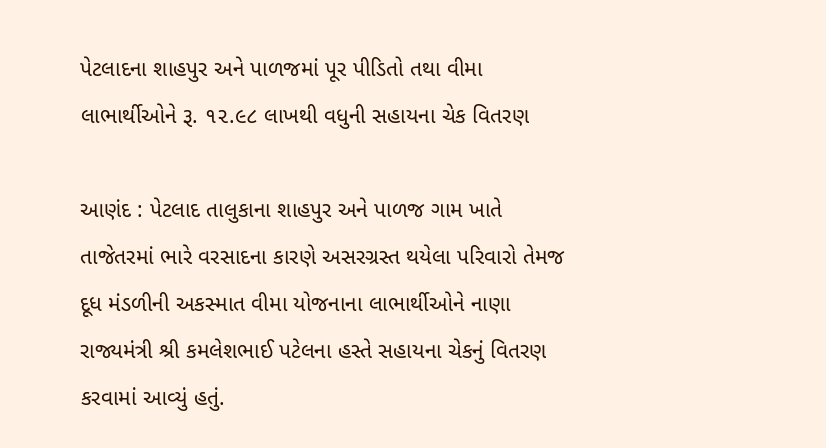પેટલાદના શાહપુર અને પાળજમાં પૂર પીડિતો તથા વીમા લાભાર્થીઓને રૂ. ૧૨.૯૮ લાખથી વધુની સહાયના ચેક વિતરણ

આણંદ : પેટલાદ તાલુકાના શાહપુર અને પાળજ ગામ ખાતે તાજેતરમાં ભારે વરસાદના કારણે અસરગ્રસ્ત થયેલા પરિવારો તેમજ દૂધ મંડળીની અકસ્માત વીમા યોજનાના લાભાર્થીઓને નાણા રાજ્યમંત્રી શ્રી કમલેશભાઈ પટેલના હસ્તે સહાયના ચેકનું વિતરણ કરવામાં આવ્યું હતું.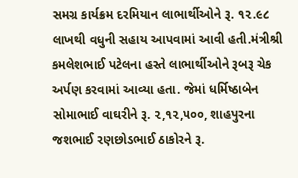સમગ્ર કાર્યક્રમ દરમિયાન લાભાર્થીઓને રૂ. ૧૨.૯૮ લાખથી વધુની સહાય આપવામાં આવી હતી.મંત્રીશ્રી કમલેશભાઈ પટેલના હસ્તે લાભાર્થીઓને રૂબરૂ ચેક અર્પણ કરવામાં આવ્યા હતા. જેમાં ધર્મિષ્ઠાબેન સોમાભાઈ વાઘરીને રૂ. ૨,૧૨,૫૦૦, શાહપુરના જશભાઈ રણછોડભાઈ ઠાકોરને રૂ.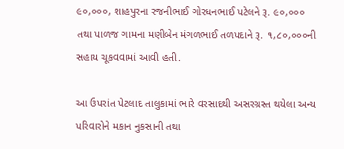૯૦,૦૦૦, શાહપુરના રજનીભાઈ ગોરધનભાઈ પટેલને રૂ. ૯૦,૦૦૦ તથા પાળજ ગામના મણીબેન મંગળભાઈ તળપદાને રૂ. ૧,૮૦,૦૦૦ની સહાય ચૂકવવામાં આવી હતી.

આ ઉપરાંત પેટલાદ તાલુકામાં ભારે વરસાદથી અસરગ્રસ્ત થયેલા અન્ય પરિવારોને મકાન નુકસાની તથા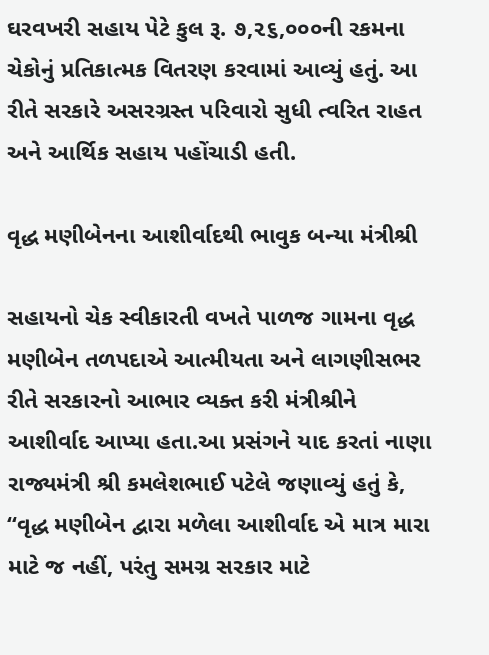ઘરવખરી સહાય પેટે કુલ રૂ. ૭,૨૬,૦૦૦ની રકમના ચેકોનું પ્રતિકાત્મક વિતરણ કરવામાં આવ્યું હતું. આ રીતે સરકારે અસરગ્રસ્ત પરિવારો સુધી ત્વરિત રાહત અને આર્થિક સહાય પહોંચાડી હતી.

વૃદ્ધ મણીબેનના આશીર્વાદથી ભાવુક બન્યા મંત્રીશ્રી

સહાયનો ચેક સ્વીકારતી વખતે પાળજ ગામના વૃદ્ધ મણીબેન તળપદાએ આત્મીયતા અને લાગણીસભર રીતે સરકારનો આભાર વ્યક્ત કરી મંત્રીશ્રીને આશીર્વાદ આપ્યા હતા.આ પ્રસંગને યાદ કરતાં નાણા રાજ્યમંત્રી શ્રી કમલેશભાઈ પટેલે જણાવ્યું હતું કે, “વૃદ્ધ મણીબેન દ્વારા મળેલા આશીર્વાદ એ માત્ર મારા માટે જ નહીં, પરંતુ સમગ્ર સરકાર માટે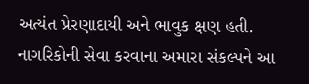અત્યંત પ્રેરણાદાયી અને ભાવુક ક્ષણ હતી. નાગરિકોની સેવા કરવાના અમારા સંકલ્પને આ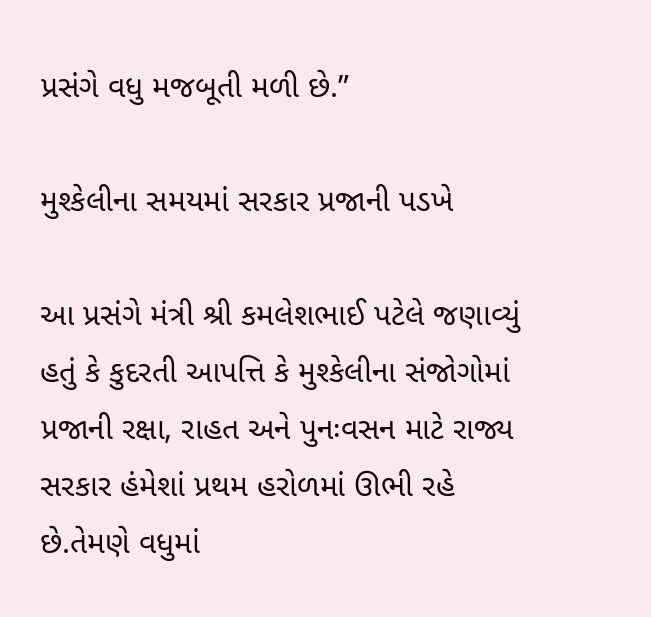પ્રસંગે વધુ મજબૂતી મળી છે.”

મુશ્કેલીના સમયમાં સરકાર પ્રજાની પડખે

આ પ્રસંગે મંત્રી શ્રી કમલેશભાઈ પટેલે જણાવ્યું હતું કે કુદરતી આપત્તિ કે મુશ્કેલીના સંજોગોમાં પ્રજાની રક્ષા, રાહત અને પુનઃવસન માટે રાજ્ય સરકાર હંમેશાં પ્રથમ હરોળમાં ઊભી રહે છે.તેમણે વધુમાં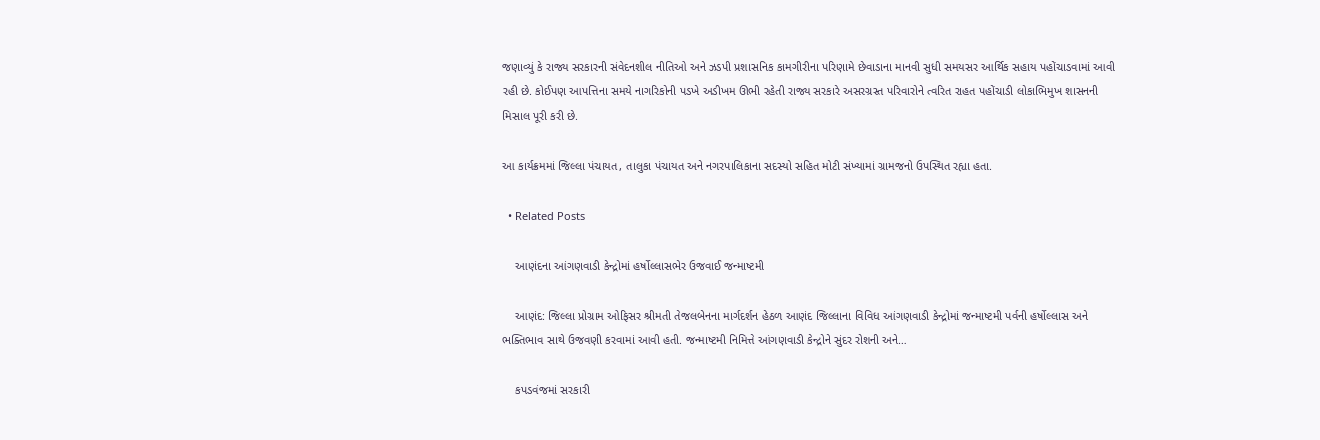જણાવ્યું કે રાજ્ય સરકારની સંવેદનશીલ નીતિઓ અને ઝડપી પ્રશાસનિક કામગીરીના પરિણામે છેવાડાના માનવી સુધી સમયસર આર્થિક સહાય પહોંચાડવામાં આવી રહી છે. કોઈપણ આપત્તિના સમયે નાગરિકોની પડખે અડીખમ ઊભી રહેતી રાજ્ય સરકારે અસરગ્રસ્ત પરિવારોને ત્વરિત રાહત પહોંચાડી લોકાભિમુખ શાસનની મિસાલ પૂરી કરી છે.

આ કાર્યક્રમમાં જિલ્લા પંચાયત, તાલુકા પંચાયત અને નગરપાલિકાના સદસ્યો સહિત મોટી સંખ્યામાં ગ્રામજનો ઉપસ્થિત રહ્યા હતા.

  • Related Posts

    આણંદના આંગણવાડી કેન્દ્રોમાં હર્ષોલ્લાસભેર ઉજવાઈ જન્માષ્ટમી

    આણંદ: જિલ્લા પ્રોગ્રામ ઓફિસર શ્રીમતી તેજલબેનના માર્ગદર્શન હેઠળ આણંદ જિલ્લાના વિવિધ આંગણવાડી કેન્દ્રોમાં જન્માષ્ટમી પર્વની હર્ષોલ્લાસ અને ભક્તિભાવ સાથે ઉજવણી કરવામાં આવી હતી. જન્માષ્ટમી નિમિત્તે આંગણવાડી કેન્દ્રોને સુંદર રોશની અને…

    કપડવંજમાં સરકારી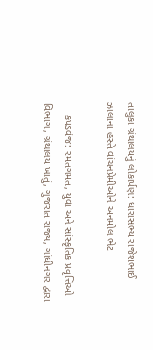તાલુકા ગ્રંથાલયનું લોકાર્પણ: ધારાસભ્ય રાજેશભાઈ ઝાલાના હસ્તે વાંચનપ્રેમીઓને અનમોલ ભેટ

    કપડવંજ: રમતગમત, યુવા અને સાંસ્કૃતિક પ્રવૃત્તિઓ વિભાગ, ગ્રંથાલય ખાતું, ગુજરાત રાજ્ય, ગાંધીનગર દ્વારા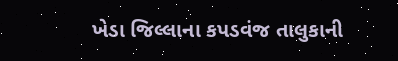ખેડા જિલ્લાના કપડવંજ તાલુકાની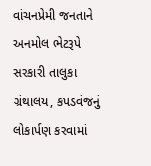વાંચનપ્રેમી જનતાને અનમોલ ભેટરૂપે સરકારી તાલુકા ગ્રંથાલય, કપડવંજનું લોકાર્પણ કરવામાં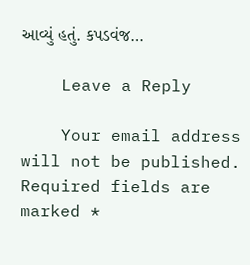આવ્યું હતું. કપડવંજ…

    Leave a Reply

    Your email address will not be published. Required fields are marked *